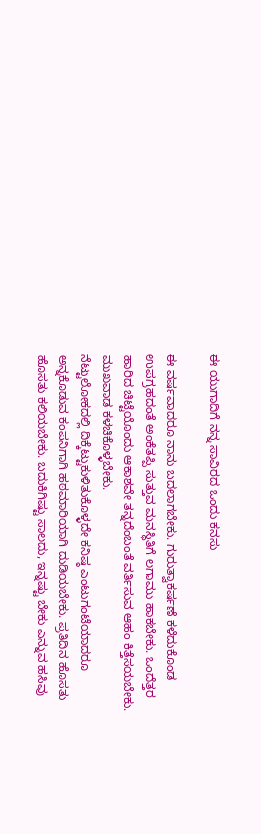ಈ ಯುಗಾದಿಗೆ ನನ್ನ ಸಾವಿರದ ಒಂದು ಕನಸು

ಈ ವರ್ಷವಾದರೂ ನಾನು ಬದಲಾಗಬೇಕು. ಗುರುತ್ವಾಕರ್ಷಣೆ ಕಳೆದುಕೊಂಡ ಉಪಗ್ರಹದಂತೆ ಅಂಕೆತಪ್ಪಿ ಸುತ್ತುವ ಮನಸ್ಥಿತಿಗೆ ಲಗಾಮು ಹಾಕಬೇಕು. ಒಂದೆತ್ತರ ಹಾರಿದ ಚಿಟ್ಟೆಯೊಂದು ಆಕಾಶವೇ ತನ್ನದೆಂಬಂತೆ ವರ್ತಿಸುವ ಆಹಂ ಕಿತ್ತೆಸಯಬೇಕು. ಮುಖವಾಡ ಕಳಚಿಕೊಳ್ಳಬೇಕು.
ನೆಟ್ಟುಲೋಕದಲ್ಲಿ ದಿಕ್ಕೆಟ್ಟುಕುಳಿತುಕೊಳ್ಳದೇ ಕನಿಷ್ಠ ಎಂಟುಗಂಟೆಯಾದರೂ ಅನ್ನಕೊಡುವ ಕಂಪನಿಗಾಗಿ ಹಠಮಾರಿಯಾಗಿ ದುಡಿಯಬೇಕು. ಪ್ರತಿದಿನ ಹೊಸತು ಹೊಸತು ಕಲಿಯಬೇಕು. ಬದುಕಿಗಿಷ್ಟು ಸಾಲದು, ಇನ್ನಷ್ಟು ಬೇಕು ಎನ್ನುವ ಹಸಿವು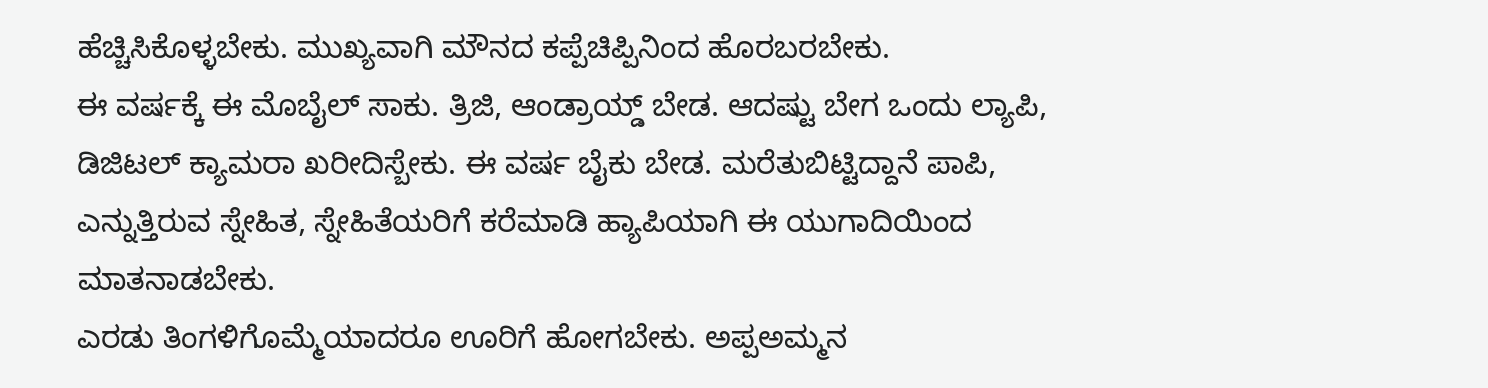ಹೆಚ್ಚಿಸಿಕೊಳ್ಳಬೇಕು. ಮುಖ್ಯವಾಗಿ ಮೌನದ ಕಪ್ಪೆಚಿಪ್ಪಿನಿಂದ ಹೊರಬರಬೇಕು.
ಈ ವರ್ಷಕ್ಕೆ ಈ ಮೊಬೈಲ್ ಸಾಕು. ತ್ರಿಜಿ, ಆಂಡ್ರಾಯ್ಡ್ ಬೇಡ. ಆದಷ್ಟು ಬೇಗ ಒಂದು ಲ್ಯಾಪಿ, ಡಿಜಿಟಲ್ ಕ್ಯಾಮರಾ ಖರೀದಿಸ್ಬೇಕು. ಈ ವರ್ಷ ಬೈಕು ಬೇಡ. ಮರೆತುಬಿಟ್ಟಿದ್ದಾನೆ ಪಾಪಿ, ಎನ್ನುತ್ತಿರುವ ಸ್ನೇಹಿತ, ಸ್ನೇಹಿತೆಯರಿಗೆ ಕರೆಮಾಡಿ ಹ್ಯಾಪಿಯಾಗಿ ಈ ಯುಗಾದಿಯಿಂದ ಮಾತನಾಡಬೇಕು.
ಎರಡು ತಿಂಗಳಿಗೊಮ್ಮೆಯಾದರೂ ಊರಿಗೆ ಹೋಗಬೇಕು. ಅಪ್ಪಅಮ್ಮನ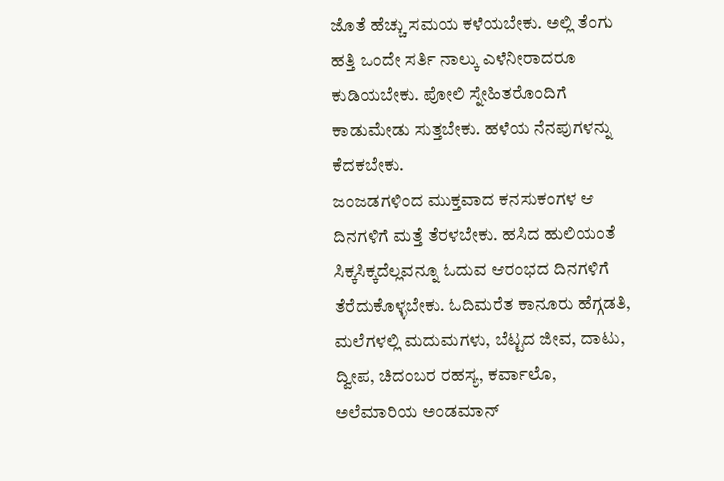ಜೊತೆ ಹೆಚ್ಚು ಸಮಯ ಕಳೆಯಬೇಕು. ಅಲ್ಲಿ ತೆಂಗು ಹತ್ತಿ ಒಂದೇ ಸರ್ತಿ ನಾಲ್ಕು ಎಳೆನೀರಾದರೂ ಕುಡಿಯಬೇಕು. ಪೋಲಿ ಸ್ನೇಹಿತರೊಂದಿಗೆ ಕಾಡುಮೇಡು ಸುತ್ತಬೇಕು. ಹಳೆಯ ನೆನಪುಗಳನ್ನು ಕೆದಕಬೇಕು.
ಜಂಜಡಗಳಿಂದ ಮುಕ್ತವಾದ ಕನಸುಕಂಗಳ ಆ ದಿನಗಳಿಗೆ ಮತ್ತೆ ತೆರಳಬೇಕು. ಹಸಿದ ಹುಲಿಯಂತೆ ಸಿಕ್ಕಸಿಕ್ಕದೆಲ್ಲವನ್ನೂ ಓದುವ ಆರಂಭದ ದಿನಗಳಿಗೆ ತೆರೆದುಕೊಳ್ಳಬೇಕು. ಓದಿಮರೆತ ಕಾನೂರು ಹೆಗ್ಗಡತಿ, ಮಲೆಗಳಲ್ಲಿ ಮದುಮಗಳು, ಬೆಟ್ಟದ ಜೀವ, ದಾಟು, ದ್ವೀಪ, ಚಿದಂಬರ ರಹಸ್ಯ, ಕರ್ವಾಲೊ, ಅಲೆಮಾರಿಯ ಅಂಡಮಾನ್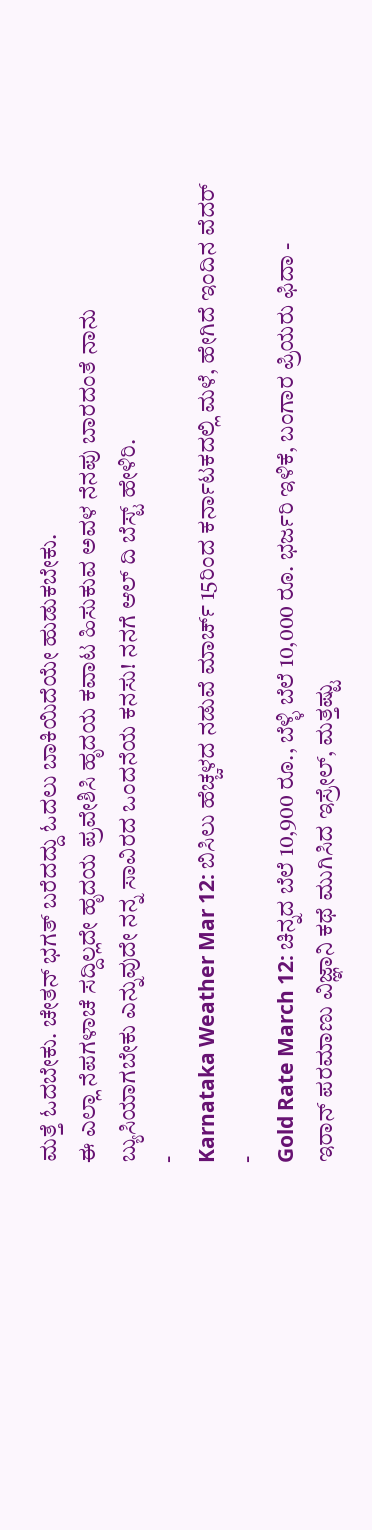ಮತ್ತೆ ಓದಬೇಕು. ಚೇತನ್ ಭಗತ್ ಬರೆದದ್ದು ಓದಲು ಬಾಕಿಯಿದೆಯೇ ಹುಡುಕಬೇಕು.
ಈ ಎಲ್ಲಾ ನೆಪಗಳಾಚೆ ಸದ್ದಿಲ್ಲದೇ ಹೃದಯ ಪ್ರವೇಶಿಸಿ ಹೃದಯ ಕವಾಟ ಹಿಸುಕುವ ಅವಳ ನೆನಪು ಬಾರದಂತೆ ನಾನು ಬ್ಯುಸಿಯಾಗಬೇಕು ಎನ್ನುವುದೇ ನನ್ನ ಸಾವಿರದ ಒಂದನೆಯ ಕನಸು! ನನಗೆ ಆಲ್ ದಿ ಬೆಸ್ಟ್ ಹೇಳಿರಿ.
-
Karnataka Weather Mar 12: ಬಿಸಿಲು ಹೆಚ್ಚಳದ ನಡುವೆ ಮಾರ್ಚ್ 15ರಿಂದ ಕರ್ನಾಟಕದಲ್ಲಿ ಮಳೆ, ಹೇಗಿದೆ ಇಂದಿನ ವೆದರ್ -
Gold Rate March 12: ಚಿನ್ನದ ಬೆಲೆ 10,900 ರೂ., ಬೆಳ್ಳಿ ಬೆಲೆ 10,000 ರೂ. ಭರ್ಜರಿ ಇಳಿಕೆ, ಬಂಗಾರ ಪ್ರಿಯರು ಫಿದಾ -
ಇರಾನ್ ಪರಮಾಣು ವಿಜ್ಞಾನಿ ಕಥೆ ಮುಗಿಸಿದ ಇಸ್ರೇಲ್, ಮತ್ತಷ್ಟು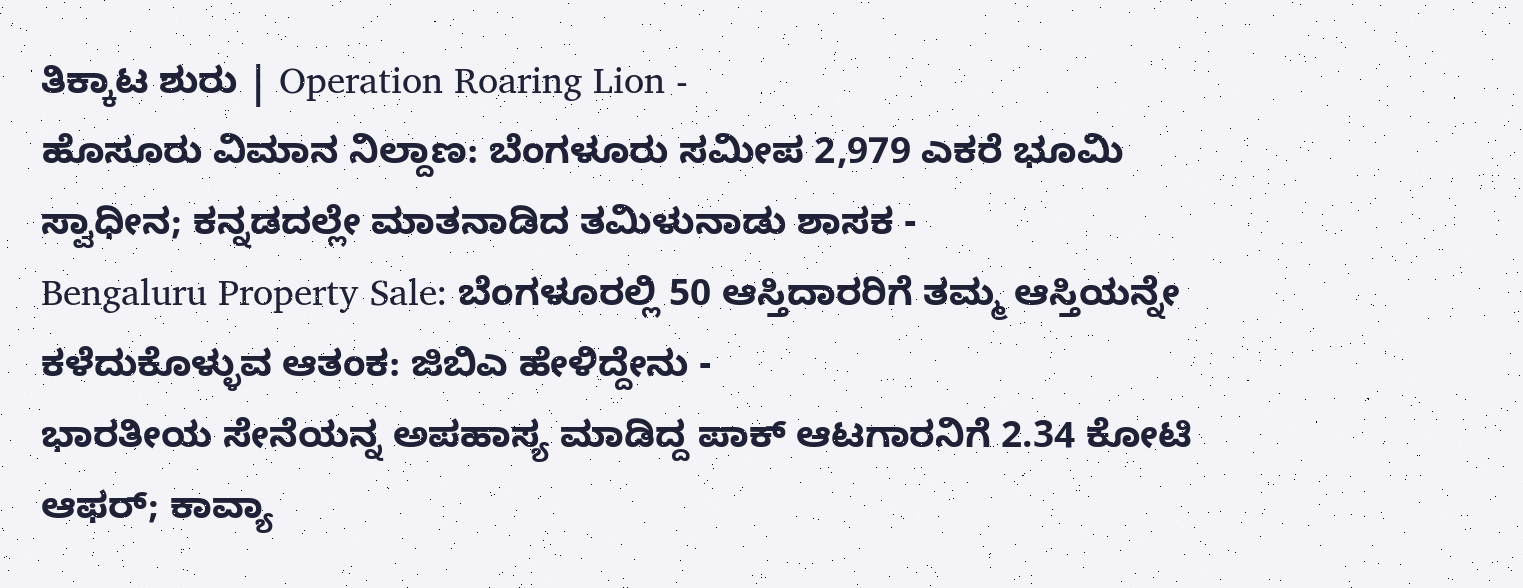ತಿಕ್ಕಾಟ ಶುರು | Operation Roaring Lion -
ಹೊಸೂರು ವಿಮಾನ ನಿಲ್ದಾಣ: ಬೆಂಗಳೂರು ಸಮೀಪ 2,979 ಎಕರೆ ಭೂಮಿ ಸ್ವಾಧೀನ; ಕನ್ನಡದಲ್ಲೇ ಮಾತನಾಡಿದ ತಮಿಳುನಾಡು ಶಾಸಕ -
Bengaluru Property Sale: ಬೆಂಗಳೂರಲ್ಲಿ 50 ಆಸ್ತಿದಾರರಿಗೆ ತಮ್ಮ ಆಸ್ತಿಯನ್ನೇ ಕಳೆದುಕೊಳ್ಳುವ ಆತಂಕ: ಜಿಬಿಎ ಹೇಳಿದ್ದೇನು -
ಭಾರತೀಯ ಸೇನೆಯನ್ನ ಅಪಹಾಸ್ಯ ಮಾಡಿದ್ದ ಪಾಕ್ ಆಟಗಾರನಿಗೆ 2.34 ಕೋಟಿ ಆಫರ್; ಕಾವ್ಯಾ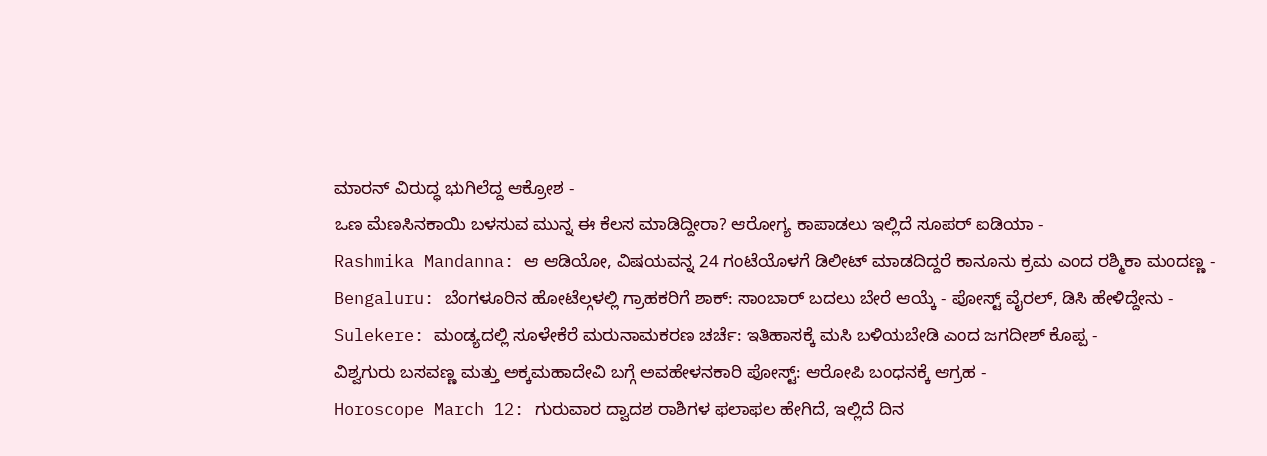ಮಾರನ್ ವಿರುದ್ಧ ಭುಗಿಲೆದ್ದ ಆಕ್ರೋಶ -
ಒಣ ಮೆಣಸಿನಕಾಯಿ ಬಳಸುವ ಮುನ್ನ ಈ ಕೆಲಸ ಮಾಡಿದ್ದೀರಾ? ಆರೋಗ್ಯ ಕಾಪಾಡಲು ಇಲ್ಲಿದೆ ಸೂಪರ್ ಐಡಿಯಾ -
Rashmika Mandanna: ಆ ಆಡಿಯೋ, ವಿಷಯವನ್ನ 24 ಗಂಟೆಯೊಳಗೆ ಡಿಲೀಟ್ ಮಾಡದಿದ್ದರೆ ಕಾನೂನು ಕ್ರಮ ಎಂದ ರಶ್ಮಿಕಾ ಮಂದಣ್ಣ -
Bengaluru: ಬೆಂಗಳೂರಿನ ಹೋಟೆಲ್ಗಳಲ್ಲಿ ಗ್ರಾಹಕರಿಗೆ ಶಾಕ್: ಸಾಂಬಾರ್ ಬದಲು ಬೇರೆ ಆಯ್ಕೆ - ಪೋಸ್ಟ್ ವೈರಲ್, ಡಿಸಿ ಹೇಳಿದ್ದೇನು -
Sulekere: ಮಂಡ್ಯದಲ್ಲಿ ಸೂಳೇಕೆರೆ ಮರುನಾಮಕರಣ ಚರ್ಚೆ: ಇತಿಹಾಸಕ್ಕೆ ಮಸಿ ಬಳಿಯಬೇಡಿ ಎಂದ ಜಗದೀಶ್ ಕೊಪ್ಪ -
ವಿಶ್ವಗುರು ಬಸವಣ್ಣ ಮತ್ತು ಅಕ್ಕಮಹಾದೇವಿ ಬಗ್ಗೆ ಅವಹೇಳನಕಾರಿ ಪೋಸ್ಟ್: ಆರೋಪಿ ಬಂಧನಕ್ಕೆ ಆಗ್ರಹ -
Horoscope March 12: ಗುರುವಾರ ದ್ವಾದಶ ರಾಶಿಗಳ ಫಲಾಫಲ ಹೇಗಿದೆ, ಇಲ್ಲಿದೆ ದಿನ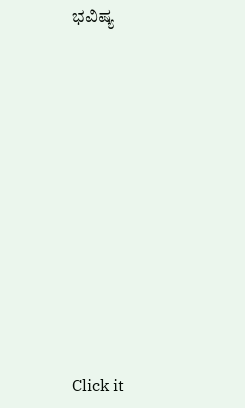ಭವಿಷ್ಯ












Click it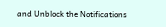and Unblock the Notifications